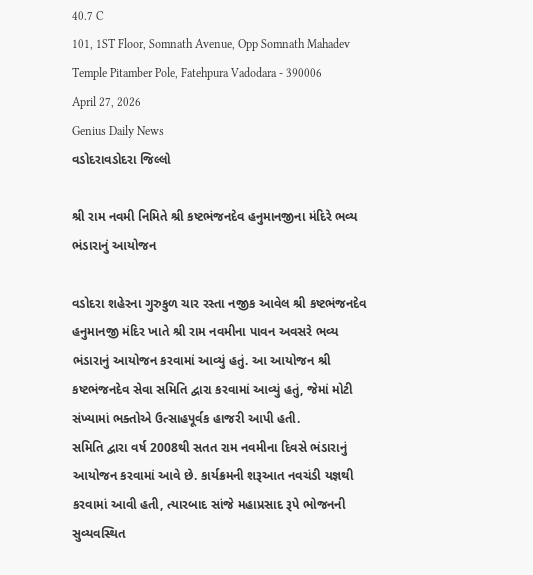40.7 C
101, 1ST Floor, Somnath Avenue, Opp Somnath Mahadev Temple Pitamber Pole, Fatehpura Vadodara - 390006
April 27, 2026
Genius Daily News
વડોદરાવડોદરા જિલ્લો

શ્રી રામ નવમી નિમિતે શ્રી કષ્ટભંજનદેવ હનુમાનજીના મંદિરે ભવ્ય ભંડારાનું આયોજન

વડોદરા શહેરના ગુરુકુળ ચાર રસ્તા નજીક આવેલ શ્રી કષ્ટભંજનદેવ હનુમાનજી મંદિર ખાતે શ્રી રામ નવમીના પાવન અવસરે ભવ્ય ભંડારાનું આયોજન કરવામાં આવ્યું હતું. આ આયોજન શ્રી કષ્ટભંજનદેવ સેવા સમિતિ દ્વારા કરવામાં આવ્યું હતું, જેમાં મોટી સંખ્યામાં ભક્તોએ ઉત્સાહપૂર્વક હાજરી આપી હતી.
સમિતિ દ્વારા વર્ષ 2008થી સતત રામ નવમીના દિવસે ભંડારાનું આયોજન કરવામાં આવે છે. કાર્યક્રમની શરૂઆત નવચંડી યજ્ઞથી કરવામાં આવી હતી, ત્યારબાદ સાંજે મહાપ્રસાદ રૂપે ભોજનની સુવ્યવસ્થિત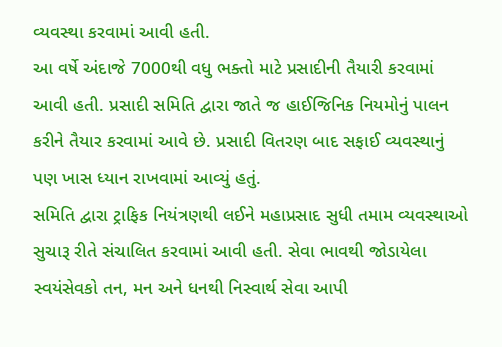વ્યવસ્થા કરવામાં આવી હતી.
આ વર્ષે અંદાજે 7000થી વધુ ભક્તો માટે પ્રસાદીની તૈયારી કરવામાં આવી હતી. પ્રસાદી સમિતિ દ્વારા જાતે જ હાઈજિનિક નિયમોનું પાલન કરીને તૈયાર કરવામાં આવે છે. પ્રસાદી વિતરણ બાદ સફાઈ વ્યવસ્થાનું પણ ખાસ ધ્યાન રાખવામાં આવ્યું હતું.
સમિતિ દ્વારા ટ્રાફિક નિયંત્રણથી લઈને મહાપ્રસાદ સુધી તમામ વ્યવસ્થાઓ સુચારૂ રીતે સંચાલિત કરવામાં આવી હતી. સેવા ભાવથી જોડાયેલા સ્વયંસેવકો તન, મન અને ધનથી નિસ્વાર્થ સેવા આપી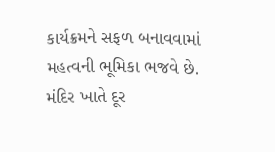કાર્યક્રમને સફળ બનાવવામાં મહત્વની ભૂમિકા ભજવે છે.
મંદિર ખાતે દૂર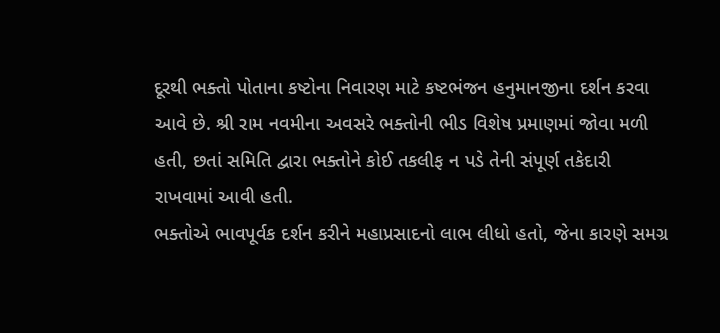દૂરથી ભક્તો પોતાના કષ્ટોના નિવારણ માટે કષ્ટભંજન હનુમાનજીના દર્શન કરવા આવે છે. શ્રી રામ નવમીના અવસરે ભક્તોની ભીડ વિશેષ પ્રમાણમાં જોવા મળી હતી, છતાં સમિતિ દ્વારા ભક્તોને કોઈ તકલીફ ન પડે તેની સંપૂર્ણ તકેદારી રાખવામાં આવી હતી.
ભક્તોએ ભાવપૂર્વક દર્શન કરીને મહાપ્રસાદનો લાભ લીધો હતો, જેના કારણે સમગ્ર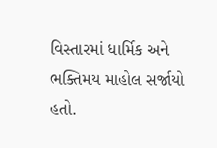વિસ્તારમાં ધાર્મિક અને ભક્તિમય માહોલ સર્જાયો હતો.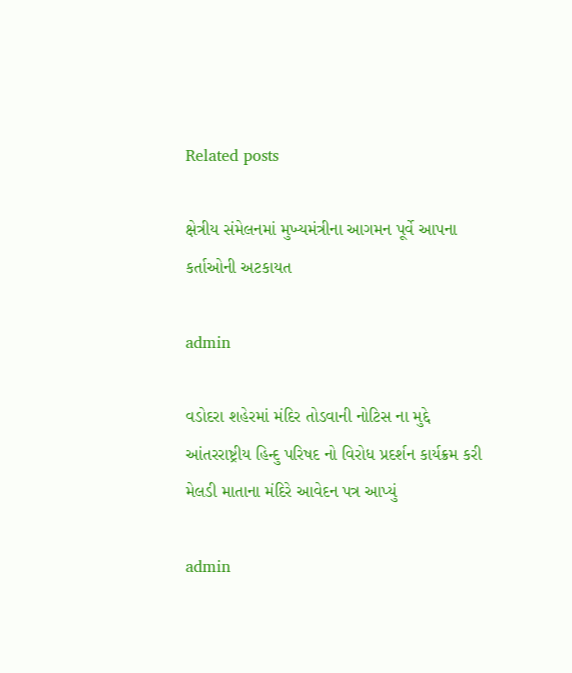Related posts

ક્ષેત્રીય સંમેલનમાં મુખ્યમંત્રીના આગમન પૂર્વે આપના કર્તાઓની અટકાયત

admin

વડોદરા શહેરમાં મંદિર તોડવાની નોટિસ ના મુદ્દે આંતરરાષ્ટ્રીય હિન્દુ પરિષદ નો વિરોધ પ્રદર્શન કાર્યક્રમ કરી મેલડી માતાના મંદિરે આવેદન પત્ર આપ્યું

admin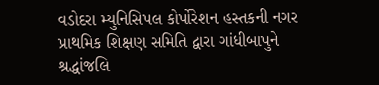વડોદરા મ્યુનિસિપલ કોર્પોરેશન હસ્તકની નગર પ્રાથમિક શિક્ષણ સમિતિ દ્વારા ગાંધીબાપુને શ્રદ્ધાંજલિ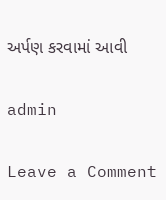અર્પણ કરવામાં આવી

admin

Leave a Comment